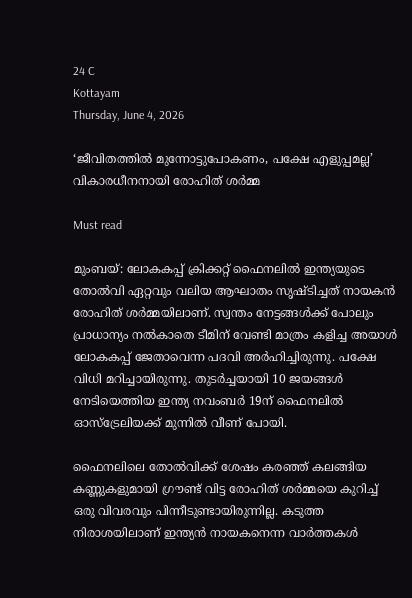24 C
Kottayam
Thursday, June 4, 2026

‘ജീവിതത്തിൽ മുന്നോട്ടുപോകണം, പക്ഷേ എളുപ്പമല്ല’ വികാരധീനനായി രോഹിത് ശർമ്മ

Must read

മുംബയ്: ലോകകപ്പ് ക്രിക്കറ്റ് ഫൈനലില്‍ ഇന്ത്യയുടെ തോല്‍വി ഏറ്റവും വലിയ ആഘാതം സൃഷ്ടിച്ചത് നായകന്‍ രോഹിത് ശര്‍മ്മയിലാണ്. സ്വന്തം നേട്ടങ്ങള്‍ക്ക് പോലും പ്രാധാന്യം നല്‍കാതെ ടീമിന് വേണ്ടി മാത്രം കളിച്ച അയാള്‍ ലോകകപ്പ് ജേതാവെന്ന പദവി അര്‍ഹിച്ചിരുന്നു. പക്ഷേ വിധി മറിച്ചായിരുന്നു. തുടര്‍ച്ചയായി 10 ജയങ്ങള്‍ നേടിയെത്തിയ ഇന്ത്യ നവംബര്‍ 19ന് ഫൈനലില്‍ ഓസ്‌ട്രേലിയക്ക് മുന്നില്‍ വീണ് പോയി.

ഫൈനലിലെ തോല്‍വിക്ക് ശേഷം കരഞ്ഞ് കലങ്ങിയ കണ്ണുകളുമായി ഗ്രൗണ്ട് വിട്ട രോഹിത് ശര്‍മ്മയെ കുറിച്ച് ഒരു വിവരവും പിന്നീടുണ്ടായിരുന്നില്ല. കടുത്ത നിരാശയിലാണ് ഇന്ത്യന്‍ നായകനെന്ന വാര്‍ത്തകള്‍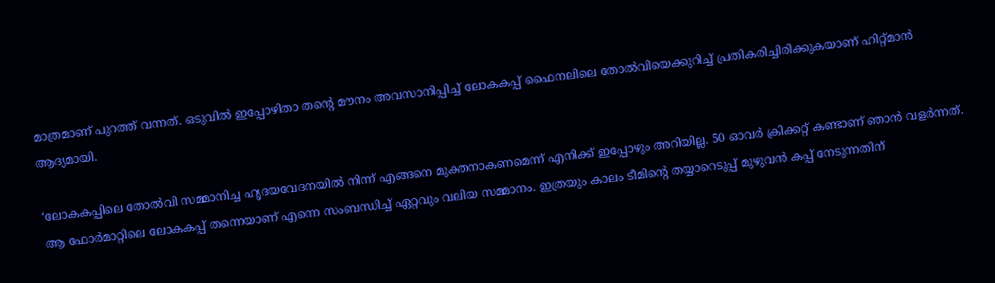മാത്രമാണ് പുറത്ത് വന്നത്. ഒടുവില്‍ ഇപ്പോഴിതാ തന്റെ മൗനം അവസാനിപ്പിച്ച് ലോകകപ്പ് ഫൈനലിലെ തോല്‍വിയെക്കുറിച്ച് പ്രതികരിച്ചിരിക്കുകയാണ് ഹിറ്റ്മാന്‍ ആദ്യമായി.

‘ലോകകപ്പിലെ തോല്‍വി സമ്മാനിച്ച ഹൃദയവേദനയില്‍ നിന്ന് എങ്ങനെ മുക്തനാകണമെന്ന് എനിക്ക് ഇപ്പോഴും അറിയില്ല. 50 ഓവര്‍ ക്രിക്കറ്റ് കണ്ടാണ് ഞാന്‍ വളര്‍ന്നത്. ആ ഫോര്‍മാറ്റിലെ ലോകകപ്പ് തന്നെയാണ് എന്നെ സംബന്ധിച്ച് ഏറ്റവും വലിയ സമ്മാനം. ഇത്രയും കാലം ടീമിന്റെ തയ്യാറെടുപ്പ് മുഴുവന്‍ കപ്പ് നേടുന്നതിന്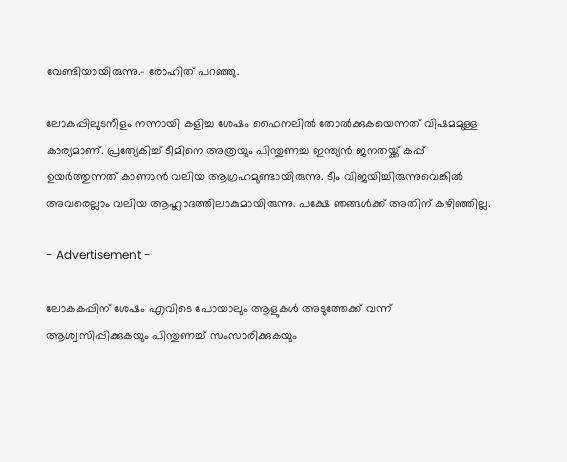വേണ്ടിയായിരുന്നു.- രോഹിത് പറഞ്ഞു.

ലോകപ്പിലുടനീളം നന്നായി കളിച്ച ശേഷം ഫൈനലില്‍ തോല്‍ക്കുകയെന്നത് വിഷമമുള്ള കാര്യമാണ്. പ്രത്യേകിച്ച് ടീമിനെ അത്രയും പിന്തുണച്ച ഇന്ത്യന്‍ ജനതയ്ക്ക് കപ്പ് ഉയര്‍ത്തുന്നത് കാണാന്‍ വലിയ ആഗ്രഹമുണ്ടായിരുന്നു. ടീം വിജയിച്ചിരുന്നുവെങ്കില്‍ അവരെല്ലാം വലിയ ആഹ്ലാദത്തിലാകുമായിരുന്നു. പക്ഷേ ഞങ്ങള്‍ക്ക് അതിന് കഴിഞ്ഞില്ല.

- Advertisement -

ലോകകപ്പിന് ശേഷം എവിടെ പോയാലും ആളുകള്‍ അടുത്തേക്ക് വന്ന് ആശ്വസിപ്പിക്കുകയും പിന്തുണച്ച് സംസാരിക്കുകയും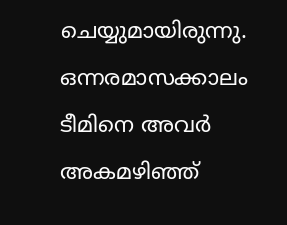ചെയ്യുമായിരുന്നു. ഒന്നരമാസക്കാലം ടീമിനെ അവര്‍ അകമഴിഞ്ഞ്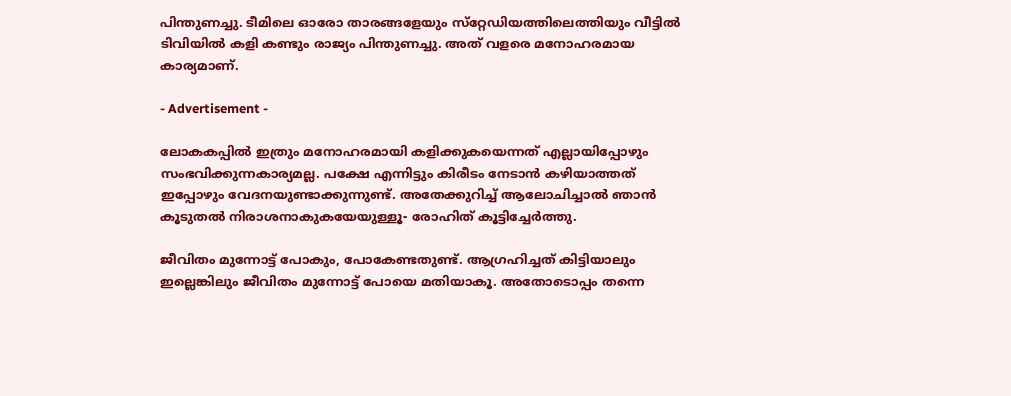പിന്തുണച്ചു. ടീമിലെ ഓരോ താരങ്ങളേയും സ്‌റ്റേഡിയത്തിലെത്തിയും വീട്ടില്‍ ടിവിയില്‍ കളി കണ്ടും രാജ്യം പിന്തുണച്ചു. അത് വളരെ മനോഹരമായ കാര്യമാണ്.

- Advertisement -

ലോകകപ്പില്‍ ഇത്രും മനോഹരമായി കളിക്കുകയെന്നത് എല്ലായിപ്പോഴും സംഭവിക്കുന്നകാര്യമല്ല. പക്ഷേ എന്നിട്ടും കിരീടം നേടാന്‍ കഴിയാത്തത് ഇപ്പോഴും വേദനയുണ്ടാക്കുന്നുണ്ട്. അതേക്കുറിച്ച് ആലോചിച്ചാല്‍ ഞാന്‍ കൂടുതല്‍ നിരാശനാകുകയേയുള്ളൂ- രോഹിത് കൂട്ടിച്ചേര്‍ത്തു.

ജീവിതം മുന്നോട്ട് പോകും, പോകേണ്ടതുണ്ട്. ആഗ്രഹിച്ചത് കിട്ടിയാലും ഇല്ലെങ്കിലും ജീവിതം മുന്നോട്ട് പോയെ മതിയാകൂ. അതോടൊപ്പം തന്നെ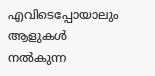എവിടെപ്പോയാലും ആളുകള്‍ നല്‍കുന്ന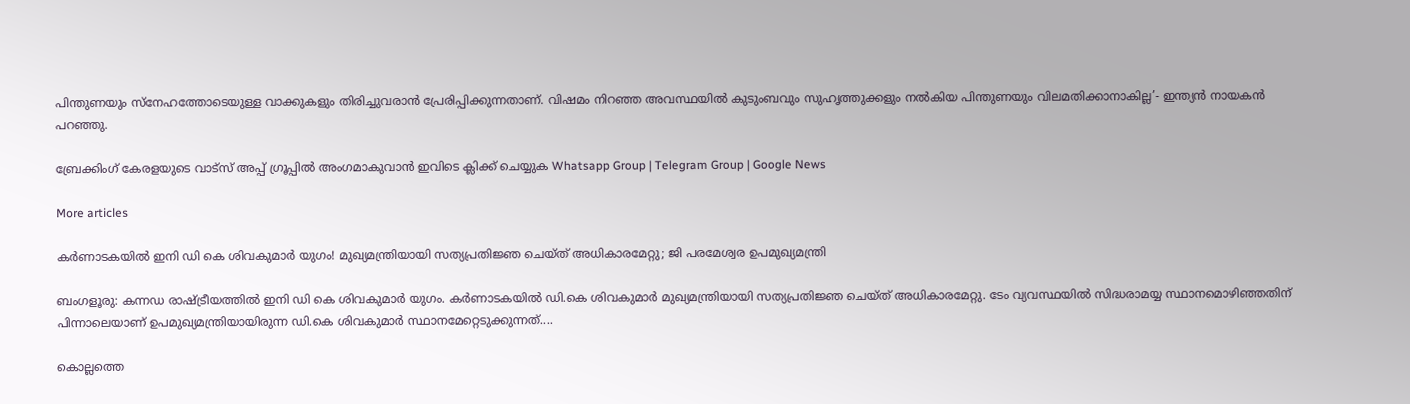പിന്തുണയും സ്‌നേഹത്തോടെയുള്ള വാക്കുകളും തിരിച്ചുവരാന്‍ പ്രേരിപ്പിക്കുന്നതാണ്. വിഷമം നിറഞ്ഞ അവസ്ഥയില്‍ കുടുംബവും സുഹൃത്തുക്കളും നല്‍കിയ പിന്തുണയും വിലമതിക്കാനാകില്ല’- ഇന്ത്യന്‍ നായകന്‍ പറഞ്ഞു.

ബ്രേക്കിംഗ് കേരളയുടെ വാട്സ് അപ്പ് ഗ്രൂപ്പിൽ അംഗമാകുവാൻ ഇവിടെ ക്ലിക്ക് ചെയ്യുക Whatsapp Group | Telegram Group | Google News

More articles

കര്‍ണാടകയില്‍ ഇനി ഡി കെ ശിവകുമാര്‍ യുഗം! മുഖ്യമന്ത്രിയായി സത്യപ്രതിജ്ഞ ചെയ്ത് അധികാരമേറ്റു; ജി പരമേശ്വര ഉപമുഖ്യമന്ത്രി

ബംഗളൂരു: കന്നഡ രാഷ്ട്രീയത്തില്‍ ഇനി ഡി കെ ശിവകുമാര്‍ യുഗം. കര്‍ണാടകയില്‍ ഡി.കെ ശിവകുമാര്‍ മുഖ്യമന്ത്രിയായി സത്യപ്രതിജ്ഞ ചെയ്ത് അധികാരമേറ്റു. ടേം വ്യവസ്ഥയില്‍ സിദ്ധരാമയ്യ സ്ഥാനമൊഴിഞ്ഞതിന് പിന്നാലെയാണ് ഉപമുഖ്യമന്ത്രിയായിരുന്ന ഡി.കെ ശിവകുമാര്‍ സ്ഥാനമേറ്റെടുക്കുന്നത്....

കൊല്ലത്തെ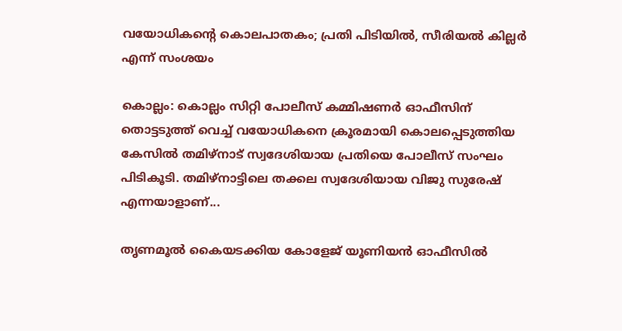വയോധികന്റെ കൊലപാതകം; പ്രതി പിടിയിൽ, സീരിയൽ കില്ലർ എന്ന് സംശയം

കൊല്ലം: കൊല്ലം സിറ്റി പോലീസ് കമ്മിഷണർ ഓഫീസിന് തൊട്ടടുത്ത് വെച്ച് വയോധികനെ ക്രൂരമായി കൊലപ്പെടുത്തിയ കേസിൽ തമിഴ്‌നാട് സ്വദേശിയായ പ്രതിയെ പോലീസ് സംഘം പിടികൂടി. തമിഴ്‌നാട്ടിലെ തക്കല സ്വദേശിയായ വിജു സുരേഷ് എന്നയാളാണ്...

തൃണമൂൽ കൈയടക്കിയ കോളേജ് യൂണിയൻ ഓഫീസിൽ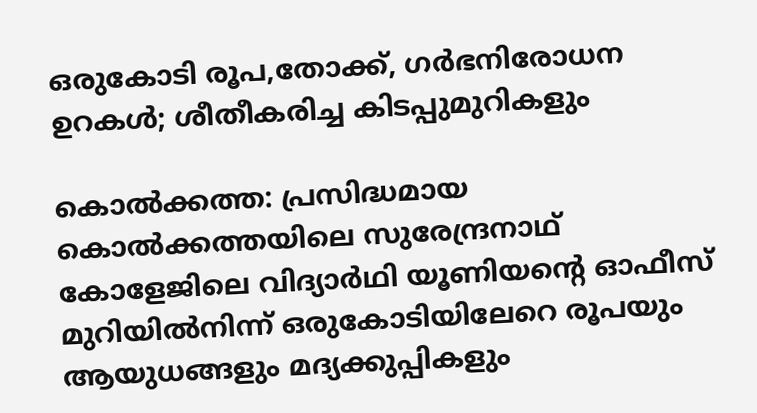ഒരുകോടി രൂപ,തോക്ക്, ഗർഭനിരോധന ഉറകൾ; ശീതീകരിച്ച കിടപ്പുമുറികളും

കൊൽക്കത്ത: പ്രസിദ്ധമായ കൊൽക്കത്തയിലെ സുരേന്ദ്രനാഥ് കോളേജിലെ വിദ്യാർഥി യൂണിയന്റെ ഓഫീസ് മുറിയിൽനിന്ന് ഒരുകോടിയിലേറെ രൂപയും ആയുധങ്ങളും മദ്യക്കുപ്പികളും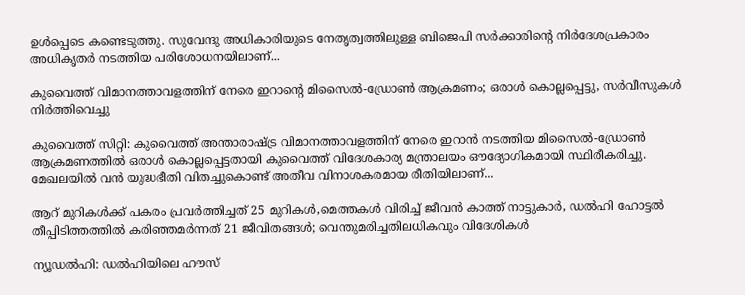ഉൾപ്പെടെ കണ്ടെടുത്തു. സുവേന്ദു അധികാരിയുടെ നേതൃത്വത്തിലുള്ള ബിജെപി സർക്കാരിന്റെ നിർദേശപ്രകാരം അധികൃതർ നടത്തിയ പരിശോധനയിലാണ്...

കുവൈത്ത് വിമാനത്താവളത്തിന് നേരെ ഇറാന്റെ മിസൈൽ-ഡ്രോൺ ആക്രമണം; ഒരാൾ കൊല്ലപ്പെട്ടു, സർവീസുകൾ നിർത്തിവെച്ചു

കുവൈത്ത് സിറ്റി: കുവൈത്ത് അന്താരാഷ്ട്ര വിമാനത്താവളത്തിന് നേരെ ഇറാൻ നടത്തിയ മിസൈൽ-ഡ്രോൺ ആക്രമണത്തിൽ ഒരാൾ കൊല്ലപ്പെട്ടതായി കുവൈത്ത് വിദേശകാര്യ മന്ത്രാലയം ഔദ്യോഗികമായി സ്ഥിരീകരിച്ചു. മേഖലയിൽ വൻ യുദ്ധഭീതി വിതച്ചുകൊണ്ട് അതീവ വിനാശകരമായ രീതിയിലാണ്...

ആറ് മുറികൾക്ക് പകരം പ്രവർത്തിച്ചത് 25 മുറികൾ,മെത്തകൾ വിരിച്ച് ജീവൻ കാത്ത്‌ നാട്ടുകാർ, ഡൽഹി ഹോട്ടൽ തീപ്പിടിത്തത്തിൽ കരിഞ്ഞമർന്നത് 21 ജീവിതങ്ങൾ; വെന്തുമരിച്ചതിലധികവും വിദേശികൾ

ന്യൂഡൽഹി: ഡൽഹിയിലെ ഹൗസ്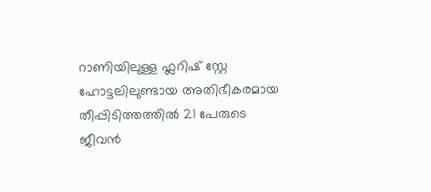റാണിയിലുള്ള ഫ്ലറിഷ് സ്റ്റേ ഹോട്ടലിലുണ്ടായ അതിഭീകരമായ തീപ്പിടിത്തത്തിൽ 21 പേരുടെ ജീവൻ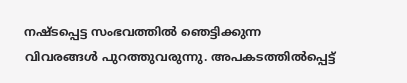നഷ്ടപ്പെട്ട സംഭവത്തിൽ ഞെട്ടിക്കുന്ന വിവരങ്ങൾ പുറത്തുവരുന്നു. അപകടത്തിൽപ്പെട്ട്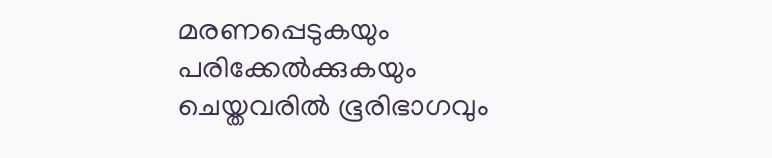മരണപ്പെടുകയും പരിക്കേൽക്കുകയും ചെയ്തവരിൽ ഭൂരിഭാഗവും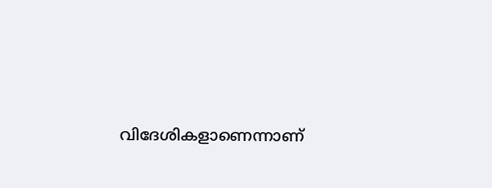വിദേശികളാണെന്നാണ്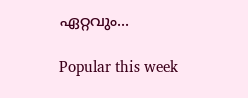ഏറ്റവും...

Popular this week